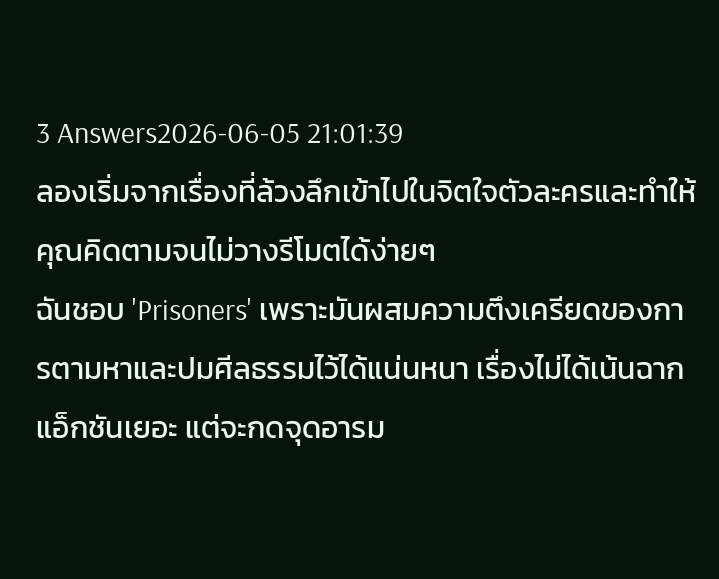3 Answers2026-06-05 21:01:39
ลองเริ่มจากเรื่องที่ล้วงลึกเข้าไปในจิตใจตัวละครและทำให้คุณคิดตามจนไม่วางรีโมตได้ง่ายๆ
ฉันชอบ 'Prisoners' เพราะมันผสมความตึงเครียดของการตามหาและปมศีลธรรมไว้ได้แน่นหนา เรื่องไม่ได้เน้นฉากแอ็กชันเยอะ แต่จะกดจุดอารม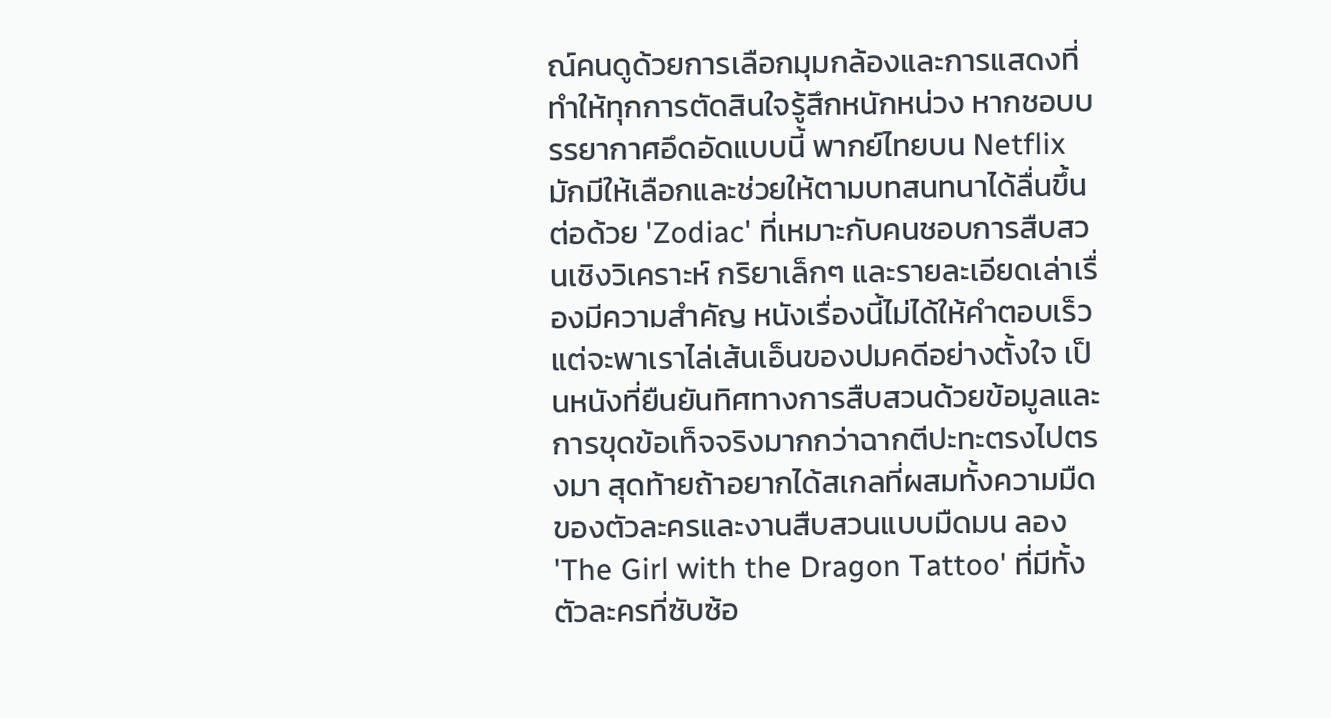ณ์คนดูด้วยการเลือกมุมกล้องและการแสดงที่ทำให้ทุกการตัดสินใจรู้สึกหนักหน่วง หากชอบบรรยากาศอึดอัดแบบนี้ พากย์ไทยบน Netflix มักมีให้เลือกและช่วยให้ตามบทสนทนาได้ลื่นขึ้น
ต่อด้วย 'Zodiac' ที่เหมาะกับคนชอบการสืบสวนเชิงวิเคราะห์ กริยาเล็กๆ และรายละเอียดเล่าเรื่องมีความสำคัญ หนังเรื่องนี้ไม่ได้ให้คำตอบเร็ว แต่จะพาเราไล่เส้นเอ็นของปมคดีอย่างตั้งใจ เป็นหนังที่ยืนยันทิศทางการสืบสวนด้วยข้อมูลและการขุดข้อเท็จจริงมากกว่าฉากตีปะทะตรงไปตรงมา สุดท้ายถ้าอยากได้สเกลที่ผสมทั้งความมืดของตัวละครและงานสืบสวนแบบมืดมน ลอง 'The Girl with the Dragon Tattoo' ที่มีทั้งตัวละครที่ซับซ้อ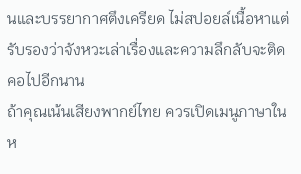นและบรรยากาศตึงเครียด ไม่สปอยล์เนื้อหาแต่รับรองว่าจังหวะเล่าเรื่องและความลึกลับจะติดคอไปอีกนาน
ถ้าคุณเน้นเสียงพากย์ไทย ควรเปิดเมนูภาษาในห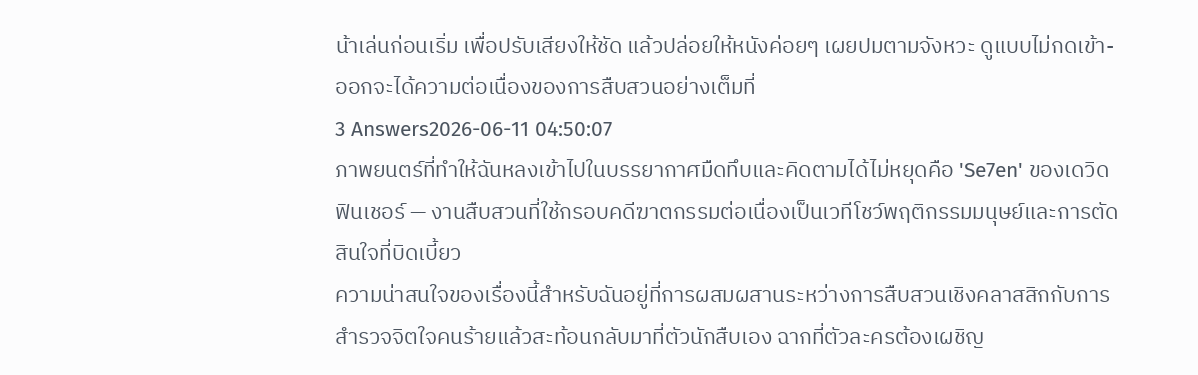น้าเล่นก่อนเริ่ม เพื่อปรับเสียงให้ชัด แล้วปล่อยให้หนังค่อยๆ เผยปมตามจังหวะ ดูแบบไม่กดเข้า-ออกจะได้ความต่อเนื่องของการสืบสวนอย่างเต็มที่
3 Answers2026-06-11 04:50:07
ภาพยนตร์ที่ทำให้ฉันหลงเข้าไปในบรรยากาศมืดทึบและคิดตามได้ไม่หยุดคือ 'Se7en' ของเดวิด ฟินเชอร์ — งานสืบสวนที่ใช้กรอบคดีฆาตกรรมต่อเนื่องเป็นเวทีโชว์พฤติกรรมมนุษย์และการตัดสินใจที่บิดเบี้ยว
ความน่าสนใจของเรื่องนี้สำหรับฉันอยู่ที่การผสมผสานระหว่างการสืบสวนเชิงคลาสสิกกับการสำรวจจิตใจคนร้ายแล้วสะท้อนกลับมาที่ตัวนักสืบเอง ฉากที่ตัวละครต้องเผชิญ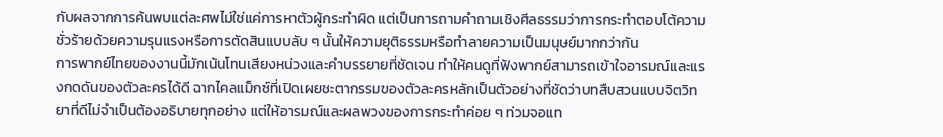กับผลจากการค้นพบแต่ละศพไม่ใช่แค่การหาตัวผู้กระทำผิด แต่เป็นการถามคำถามเชิงศีลธรรมว่าการกระทำตอบโต้ความชั่วร้ายด้วยความรุนแรงหรือการตัดสินแบบลับ ๆ นั้นให้ความยุติธรรมหรือทำลายความเป็นมนุษย์มากกว่ากัน
การพากย์ไทยของงานนี้มักเน้นโทนเสียงหน่วงและคำบรรยายที่ชัดเจน ทำให้คนดูที่ฟังพากย์สามารถเข้าใจอารมณ์และแรงกดดันของตัวละครได้ดี ฉากไคลแม็กซ์ที่เปิดเผยชะตากรรมของตัวละครหลักเป็นตัวอย่างที่ชัดว่าบทสืบสวนแบบจิตวิทยาที่ดีไม่จำเป็นต้องอธิบายทุกอย่าง แต่ให้อารมณ์และผลพวงของการกระทำค่อย ๆ ท่วมจอแท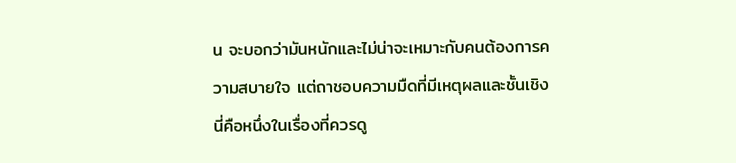น จะบอกว่ามันหนักและไม่น่าจะเหมาะกับคนต้องการความสบายใจ แต่ถาชอบความมืดที่มีเหตุผลและชั้นเชิง นี่คือหนึ่งในเรื่องที่ควรดู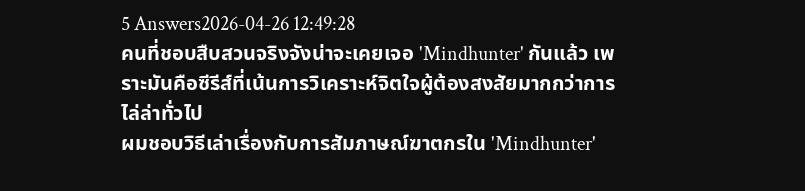5 Answers2026-04-26 12:49:28
คนที่ชอบสืบสวนจริงจังน่าจะเคยเจอ 'Mindhunter' กันแล้ว เพราะมันคือซีรีส์ที่เน้นการวิเคราะห์จิตใจผู้ต้องสงสัยมากกว่าการไล่ล่าทั่วไป
ผมชอบวิธีเล่าเรื่องกับการสัมภาษณ์ฆาตกรใน 'Mindhunter'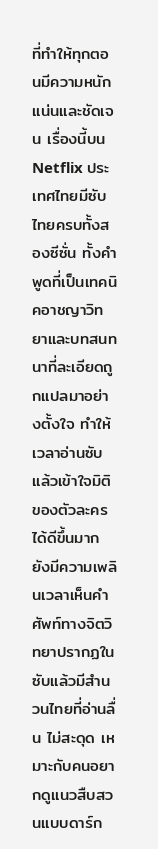ที่ทำให้ทุกตอนมีความหนักแน่นและชัดเจน เรื่องนี้บน Netflix ประเทศไทยมีซับไทยครบทั้งสองซีซั่น ทั้งคำพูดที่เป็นเทคนิคอาชญาวิทยาและบทสนทนาที่ละเอียดถูกแปลมาอย่างตั้งใจ ทำให้เวลาอ่านซับแล้วเข้าใจมิติของตัวละครได้ดีขึ้นมาก
ยังมีความเพลินเวลาเห็นคำศัพท์ทางจิตวิทยาปรากฏในซับแล้วมีสำนวนไทยที่อ่านลื่น ไม่สะดุด เหมาะกับคนอยากดูแนวสืบสวนแบบดาร์ก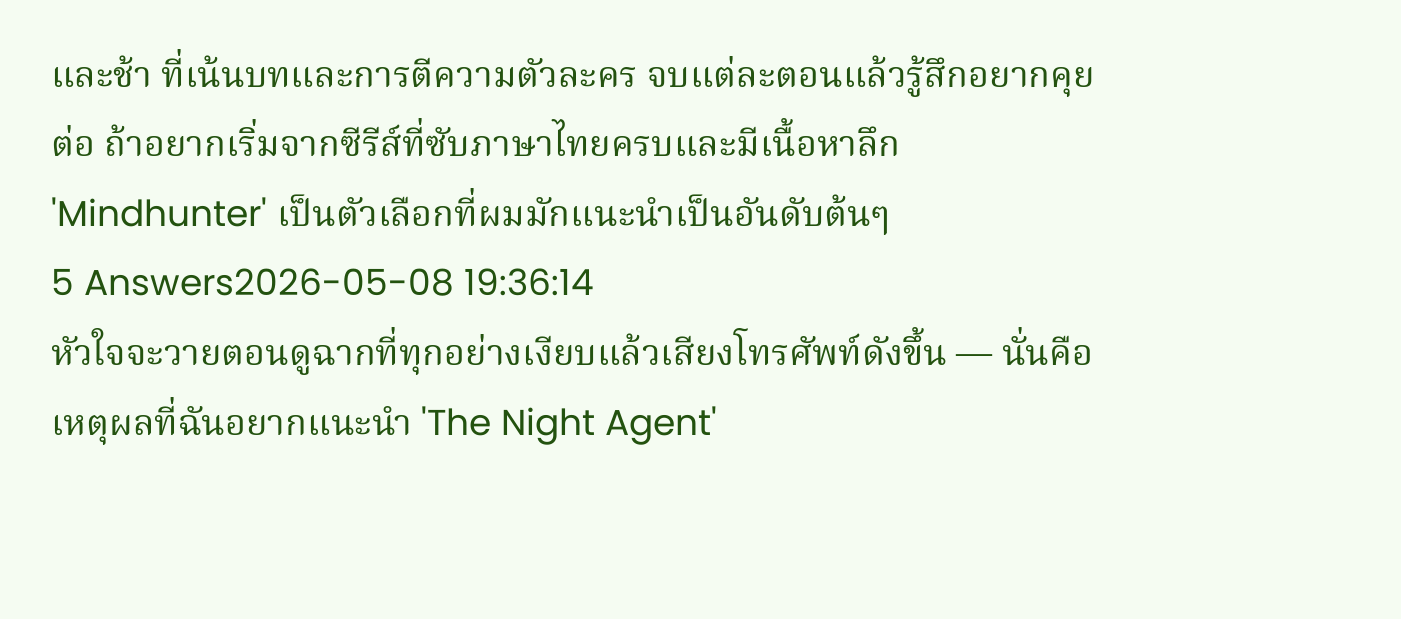และช้า ที่เน้นบทและการตีความตัวละคร จบแต่ละตอนแล้วรู้สึกอยากคุยต่อ ถ้าอยากเริ่มจากซีรีส์ที่ซับภาษาไทยครบและมีเนื้อหาลึก 'Mindhunter' เป็นตัวเลือกที่ผมมักแนะนำเป็นอันดับต้นๆ
5 Answers2026-05-08 19:36:14
หัวใจจะวายตอนดูฉากที่ทุกอย่างเงียบแล้วเสียงโทรศัพท์ดังขึ้น — นั่นคือเหตุผลที่ฉันอยากแนะนำ 'The Night Agent'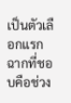เป็นตัวเลือกแรก
ฉากที่ชอบคือช่วง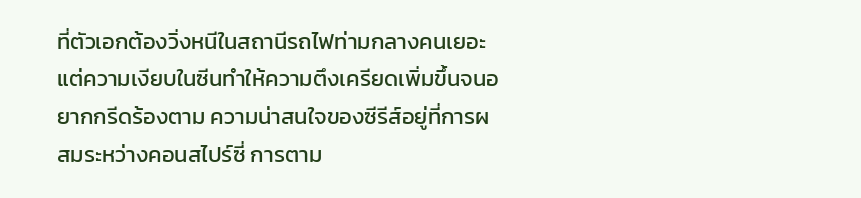ที่ตัวเอกต้องวิ่งหนีในสถานีรถไฟท่ามกลางคนเยอะ แต่ความเงียบในซีนทำให้ความตึงเครียดเพิ่มขึ้นจนอยากกรีดร้องตาม ความน่าสนใจของซีรีส์อยู่ที่การผสมระหว่างคอนสไปร์ซี่ การตาม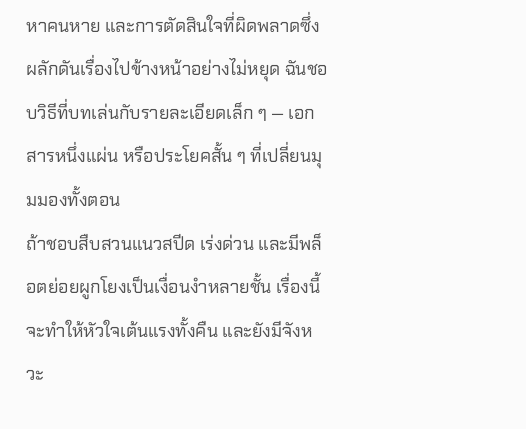หาคนหาย และการตัดสินใจที่ผิดพลาดซึ่งผลักดันเรื่องไปข้างหน้าอย่างไม่หยุด ฉันชอบวิธีที่บทเล่นกับรายละเอียดเล็ก ๆ — เอกสารหนึ่งแผ่น หรือประโยคสั้น ๆ ที่เปลี่ยนมุมมองทั้งตอน
ถ้าชอบสืบสวนแนวสปีด เร่งด่วน และมีพล็อตย่อยผูกโยงเป็นเงื่อนงำหลายชั้น เรื่องนี้จะทำให้หัวใจเต้นแรงทั้งคืน และยังมีจังหวะ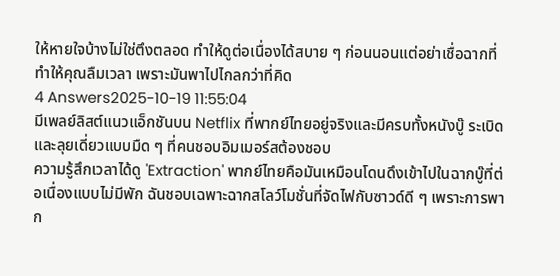ให้หายใจบ้างไม่ใช่ตึงตลอด ทำให้ดูต่อเนื่องได้สบาย ๆ ก่อนนอนแต่อย่าเชื่อฉากที่ทำให้คุณลืมเวลา เพราะมันพาไปไกลกว่าที่คิด
4 Answers2025-10-19 11:55:04
มีเพลย์ลิสต์แนวแอ็กชันบน Netflix ที่พากย์ไทยอยู่จริงและมีครบทั้งหนังบู๊ ระเบิด และลุยเดี่ยวแบบมืด ๆ ที่คนชอบอิมเมอร์สต้องชอบ
ความรู้สึกเวลาได้ดู 'Extraction' พากย์ไทยคือมันเหมือนโดนดึงเข้าไปในฉากบู๊ที่ต่อเนื่องแบบไม่มีพัก ฉันชอบเฉพาะฉากสโลว์โมชั่นที่จัดไฟกับซาวด์ดี ๆ เพราะการพาก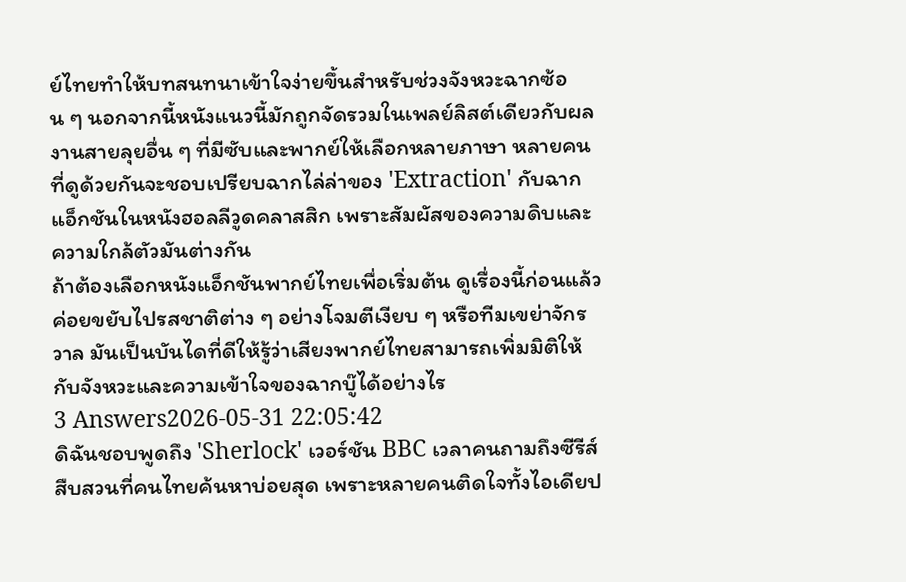ย์ไทยทำให้บทสนทนาเข้าใจง่ายขึ้นสำหรับช่วงจังหวะฉากซ้อน ๆ นอกจากนี้หนังแนวนี้มักถูกจัดรวมในเพลย์ลิสต์เดียวกับผลงานสายลุยอื่น ๆ ที่มีซับและพากย์ให้เลือกหลายภาษา หลายคนที่ดูด้วยกันจะชอบเปรียบฉากไล่ล่าของ 'Extraction' กับฉากแอ็กชันในหนังฮอลลีวูดคลาสสิก เพราะสัมผัสของความดิบและความใกล้ตัวมันต่างกัน
ถ้าต้องเลือกหนังแอ็กชันพากย์ไทยเพื่อเริ่มต้น ดูเรื่องนี้ก่อนแล้วค่อยขยับไปรสชาติต่าง ๆ อย่างโจมตีเงียบ ๆ หรือทีมเขย่าจักรวาล มันเป็นบันไดที่ดีให้รู้ว่าเสียงพากย์ไทยสามารถเพิ่มมิติให้กับจังหวะและความเข้าใจของฉากบู๊ได้อย่างไร
3 Answers2026-05-31 22:05:42
ดิฉันชอบพูดถึง 'Sherlock' เวอร์ชัน BBC เวลาคนถามถึงซีรีส์สืบสวนที่คนไทยค้นหาบ่อยสุด เพราะหลายคนติดใจทั้งไอเดียป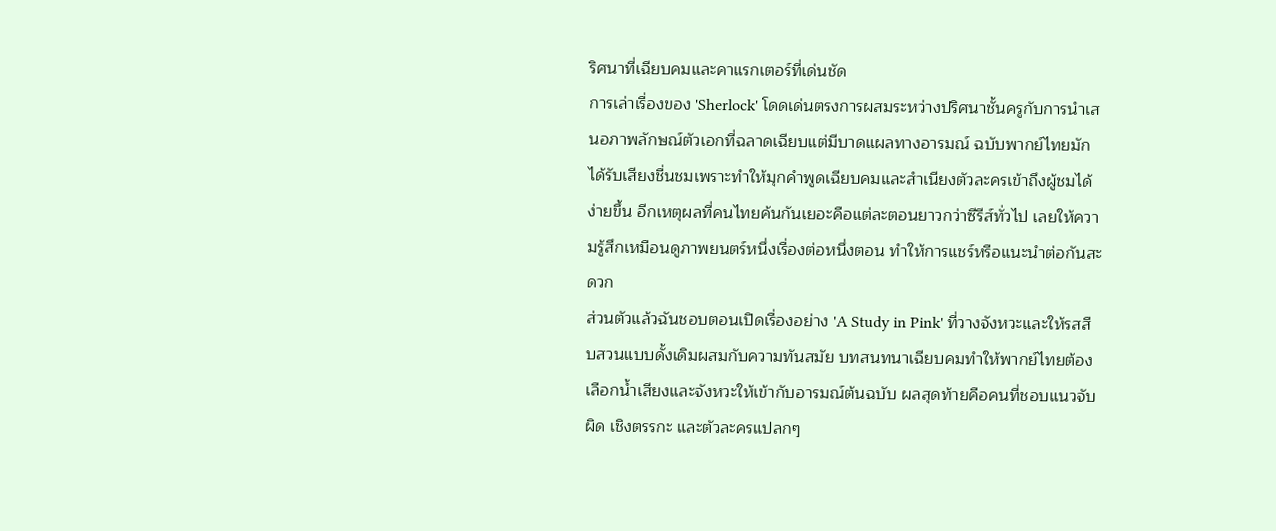ริศนาที่เฉียบคมและคาแรกเตอร์ที่เด่นชัด
การเล่าเรื่องของ 'Sherlock' โดดเด่นตรงการผสมระหว่างปริศนาชั้นครูกับการนำเสนอภาพลักษณ์ตัวเอกที่ฉลาดเฉียบแต่มีบาดแผลทางอารมณ์ ฉบับพากย์ไทยมักได้รับเสียงชื่นชมเพราะทำให้มุกคำพูดเฉียบคมและสำเนียงตัวละครเข้าถึงผู้ชมได้ง่ายขึ้น อีกเหตุผลที่คนไทยค้นกันเยอะคือแต่ละตอนยาวกว่าซีรีส์ทั่วไป เลยให้ความรู้สึกเหมือนดูภาพยนตร์หนึ่งเรื่องต่อหนึ่งตอน ทำให้การแชร์หรือแนะนำต่อกันสะดวก
ส่วนตัวแล้วฉันชอบตอนเปิดเรื่องอย่าง 'A Study in Pink' ที่วางจังหวะและให้รสสืบสวนแบบดั้งเดิมผสมกับความทันสมัย บทสนทนาเฉียบคมทำให้พากย์ไทยต้องเลือกน้ำเสียงและจังหวะให้เข้ากับอารมณ์ต้นฉบับ ผลสุดท้ายคือคนที่ชอบแนวจับผิด เชิงตรรกะ และตัวละครแปลกๆ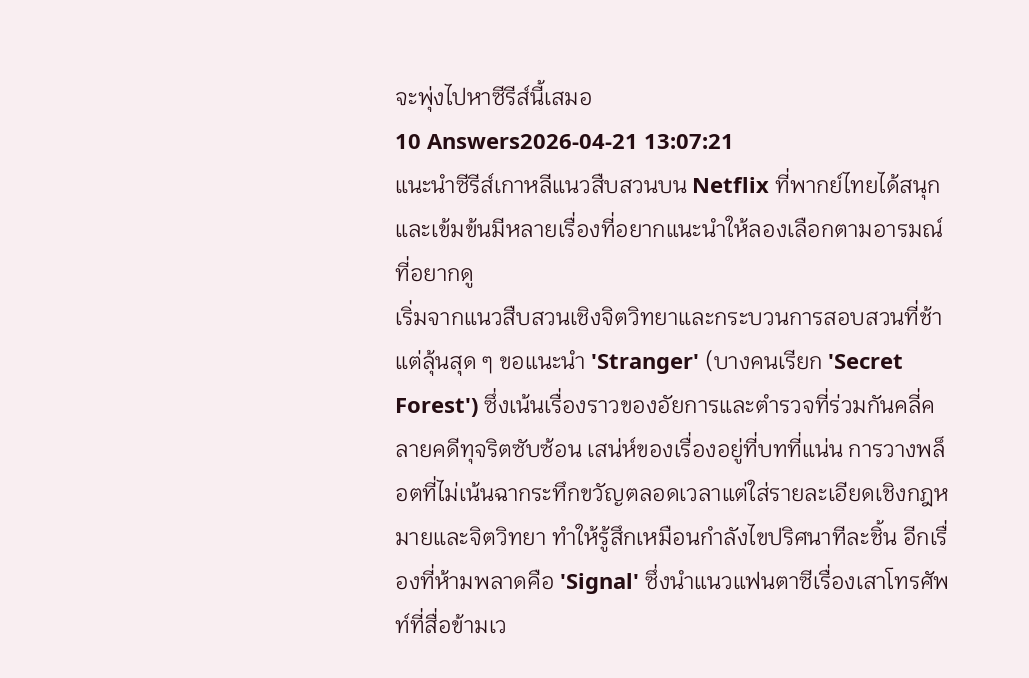จะพุ่งไปหาซีรีส์นี้เสมอ
10 Answers2026-04-21 13:07:21
แนะนำซีรีส์เกาหลีแนวสืบสวนบน Netflix ที่พากย์ไทยได้สนุกและเข้มข้นมีหลายเรื่องที่อยากแนะนำให้ลองเลือกตามอารมณ์ที่อยากดู
เริ่มจากแนวสืบสวนเชิงจิตวิทยาและกระบวนการสอบสวนที่ช้าแต่ลุ้นสุด ๆ ขอแนะนำ 'Stranger' (บางคนเรียก 'Secret Forest') ซึ่งเน้นเรื่องราวของอัยการและตำรวจที่ร่วมกันคลี่คลายคดีทุจริตซับซ้อน เสน่ห์ของเรื่องอยู่ที่บทที่แน่น การวางพล็อตที่ไม่เน้นฉากระทึกขวัญตลอดเวลาแต่ใส่รายละเอียดเชิงกฎหมายและจิตวิทยา ทำให้รู้สึกเหมือนกำลังไขปริศนาทีละชิ้น อีกเรื่องที่ห้ามพลาดคือ 'Signal' ซึ่งนำแนวแฟนตาซีเรื่องเสาโทรศัพท์ที่สื่อข้ามเว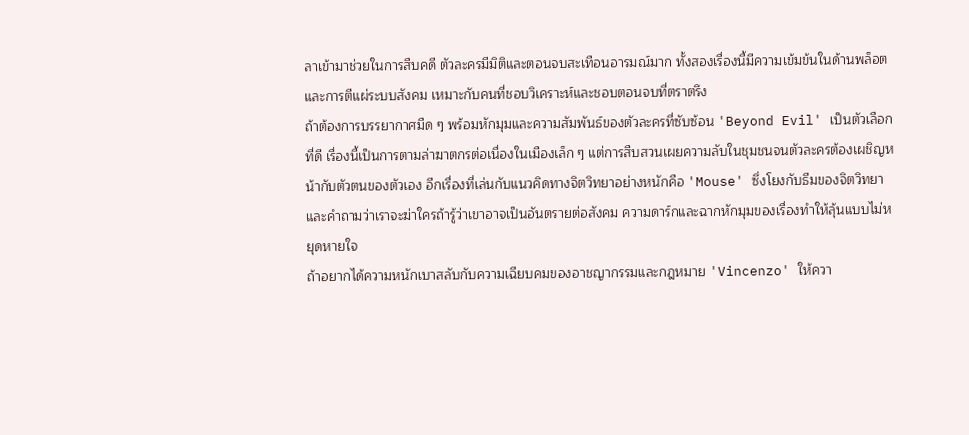ลาเข้ามาช่วยในการสืบคดี ตัวละครมีมิติและตอนจบสะเทือนอารมณ์มาก ทั้งสองเรื่องนี้มีความเข้มข้นในด้านพล็อตและการตีแผ่ระบบสังคม เหมาะกับคนที่ชอบวิเคราะห์และชอบตอนจบที่ตราตรึง
ถ้าต้องการบรรยากาศมืด ๆ พร้อมหักมุมและความสัมพันธ์ของตัวละครที่ซับซ้อน 'Beyond Evil' เป็นตัวเลือกที่ดี เรื่องนี้เป็นการตามล่าฆาตกรต่อเนื่องในเมืองเล็ก ๆ แต่การสืบสวนเผยความลับในชุมชนจนตัวละครต้องเผชิญหน้ากับตัวตนของตัวเอง อีกเรื่องที่เล่นกับแนวคิดทางจิตวิทยาอย่างหนักคือ 'Mouse' ซึ่งโยงกับธีมของจิตวิทยาและคำถามว่าเราจะฆ่าใครถ้ารู้ว่าเขาอาจเป็นอันตรายต่อสังคม ความดาร์กและฉากหักมุมของเรื่องทำให้ลุ้นแบบไม่หยุดหายใจ
ถ้าอยากได้ความหนักเบาสลับกับความเฉียบคมของอาชญากรรมและกฎหมาย 'Vincenzo' ให้ควา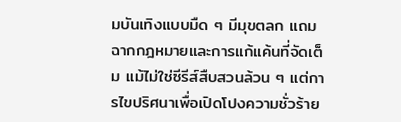มบันเทิงแบบมืด ๆ มีมุขตลก แถมฉากกฎหมายและการแก้แค้นที่จัดเต็ม แม้ไม่ใช่ซีรีส์สืบสวนล้วน ๆ แต่การไขปริศนาเพื่อเปิดโปงความชั่วร้าย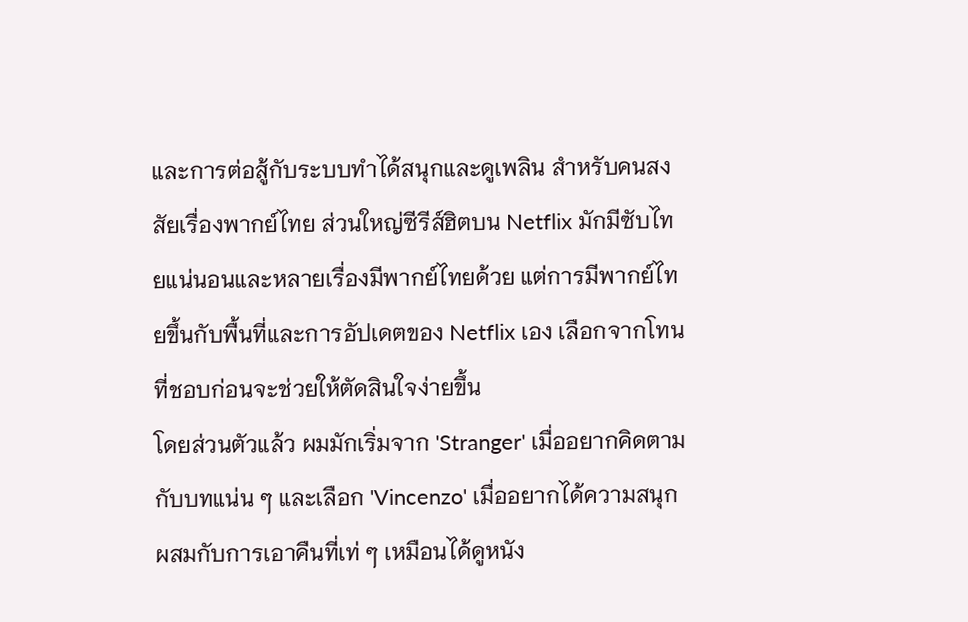และการต่อสู้กับระบบทำได้สนุกและดูเพลิน สำหรับคนสงสัยเรื่องพากย์ไทย ส่วนใหญ่ซีรีส์ฮิตบน Netflix มักมีซับไทยแน่นอนและหลายเรื่องมีพากย์ไทยด้วย แต่การมีพากย์ไทยขึ้นกับพื้นที่และการอัปเดตของ Netflix เอง เลือกจากโทนที่ชอบก่อนจะช่วยให้ตัดสินใจง่ายขึ้น
โดยส่วนตัวแล้ว ผมมักเริ่มจาก 'Stranger' เมื่ออยากคิดตามกับบทแน่น ๆ และเลือก 'Vincenzo' เมื่ออยากได้ความสนุกผสมกับการเอาคืนที่เท่ ๆ เหมือนได้ดูหนัง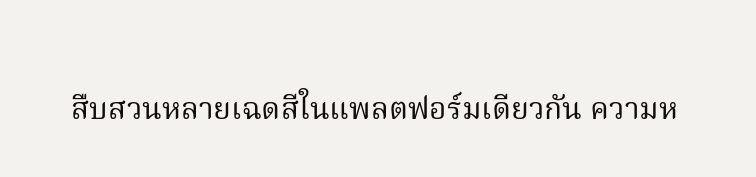สืบสวนหลายเฉดสีในแพลตฟอร์มเดียวกัน ความห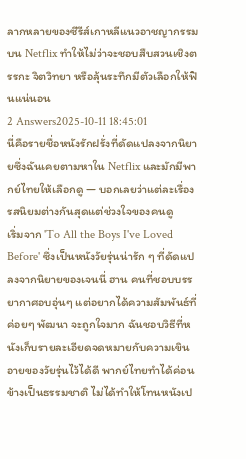ลากหลายของซีรีส์เกาหลีแนวอาชญากรรมบน Netflix ทำให้ไม่ว่าจะชอบสืบสวนเชิงตรรกะ จิตวิทยา หรือลุ้นระทึกมีตัวเลือกให้ฟินแน่นอน
2 Answers2025-10-11 18:45:01
นี่คือรายชื่อหนังรักฝรั่งที่ดัดแปลงจากนิยายซึ่งฉันเคยตามหาใน Netflix และมักมีพากย์ไทยให้เลือกดู — บอกเลยว่าแต่ละเรื่องรสนิยมต่างกันสุดแต่ช่วงใจของคนดู
เริ่มจาก 'To All the Boys I've Loved Before' ซึ่งเป็นหนังวัยรุ่นน่ารัก ๆ ที่ดัดแปลงจากนิยายของเจนนี่ ฮาน คนที่ชอบบรรยากาศอบอุ่นๆ แต่อยากได้ความสัมพันธ์ที่ค่อยๆ พัฒนา จะถูกใจมาก ฉันชอบวิธีที่หนังเก็บรายละเอียดจดหมายกับความเขินอายของวัยรุ่นไว้ได้ดี พากย์ไทยทำได้ค่อนข้างเป็นธรรมชาติ ไม่ได้ทำให้โทนหนังเป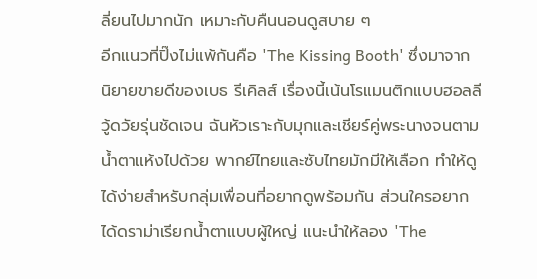ลี่ยนไปมากนัก เหมาะกับคืนนอนดูสบาย ๆ
อีกแนวที่ปิ๊งไม่แพ้กันคือ 'The Kissing Booth' ซึ่งมาจากนิยายขายดีของเบธ รีเคิลส์ เรื่องนี้เน้นโรแมนติกแบบฮอลลีวู้ดวัยรุ่นชัดเจน ฉันหัวเราะกับมุกและเชียร์คู่พระนางจนตามน้ำตาแห้งไปด้วย พากย์ไทยและซับไทยมักมีให้เลือก ทำให้ดูได้ง่ายสำหรับกลุ่มเพื่อนที่อยากดูพร้อมกัน ส่วนใครอยากได้ดราม่าเรียกน้ำตาแบบผู้ใหญ่ แนะนำให้ลอง 'The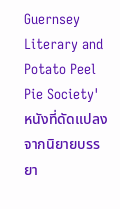Guernsey Literary and Potato Peel Pie Society' หนังที่ดัดแปลงจากนิยายบรรยา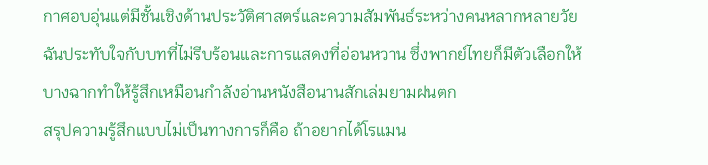กาศอบอุ่นแต่มีชั้นเชิงด้านประวัติศาสตร์และความสัมพันธ์ระหว่างคนหลากหลายวัย ฉันประทับใจกับบทที่ไม่รีบร้อนและการแสดงที่อ่อนหวาน ซึ่งพากย์ไทยก็มีตัวเลือกให้ บางฉากทำให้รู้สึกเหมือนกำลังอ่านหนังสือนานสักเล่มยามฝนตก
สรุปความรู้สึกแบบไม่เป็นทางการก็คือ ถ้าอยากได้โรแมน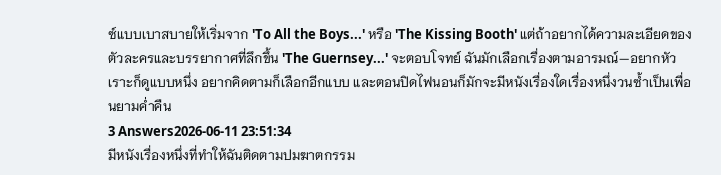ซ์แบบเบาสบายให้เริ่มจาก 'To All the Boys...' หรือ 'The Kissing Booth' แต่ถ้าอยากได้ความละเอียดของตัวละครและบรรยากาศที่ลึกขึ้น 'The Guernsey...' จะตอบโจทย์ ฉันมักเลือกเรื่องตามอารมณ์—อยากหัวเราะก็ดูแบบหนึ่ง อยากคิดตามก็เลือกอีกแบบ และตอนปิดไฟนอนก็มักจะมีหนังเรื่องใดเรื่องหนึ่งวนซ้ำเป็นเพื่อนยามค่ำคืน
3 Answers2026-06-11 23:51:34
มีหนังเรื่องหนึ่งที่ทำให้ฉันติดตามปมฆาตกรรม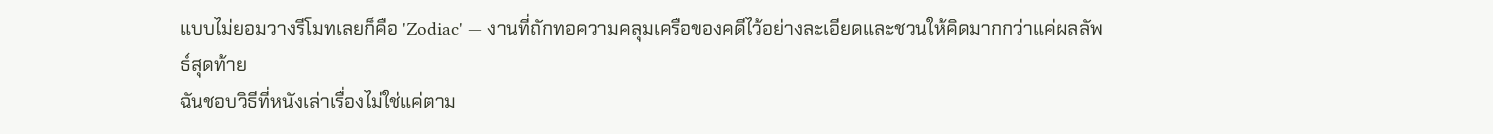แบบไม่ยอมวางรีโมทเลยก็คือ 'Zodiac' — งานที่ถักทอความคลุมเครือของคดีไว้อย่างละเอียดและชวนให้คิดมากกว่าแค่ผลลัพธ์สุดท้าย
ฉันชอบวิธีที่หนังเล่าเรื่องไม่ใช่แค่ตาม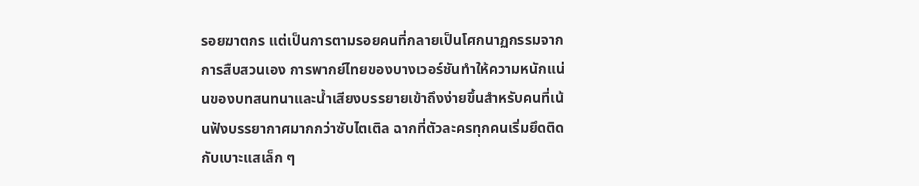รอยฆาตกร แต่เป็นการตามรอยคนที่กลายเป็นโศกนาฏกรรมจากการสืบสวนเอง การพากย์ไทยของบางเวอร์ชันทำให้ความหนักแน่นของบทสนทนาและน้ำเสียงบรรยายเข้าถึงง่ายขึ้นสำหรับคนที่เน้นฟังบรรยากาศมากกว่าซับไตเติล ฉากที่ตัวละครทุกคนเริ่มยึดติดกับเบาะแสเล็ก ๆ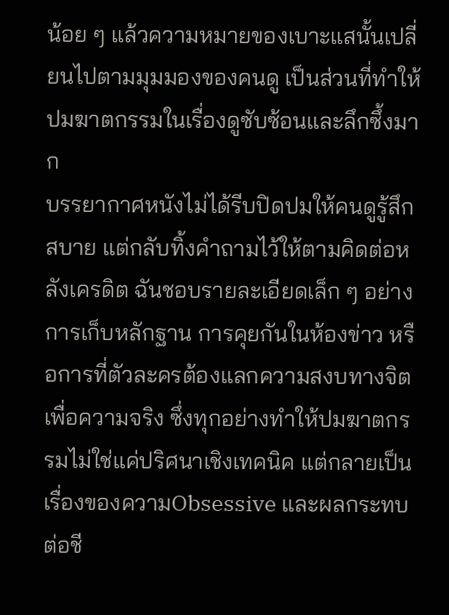น้อย ๆ แล้วความหมายของเบาะแสนั้นเปลี่ยนไปตามมุมมองของคนดู เป็นส่วนที่ทำให้ปมฆาตกรรมในเรื่องดูซับซ้อนและลึกซึ้งมาก
บรรยากาศหนังไม่ได้รีบปิดปมให้คนดูรู้สึกสบาย แต่กลับทิ้งคำถามไว้ให้ตามคิดต่อหลังเครดิต ฉันชอบรายละเอียดเล็ก ๆ อย่างการเก็บหลักฐาน การคุยกันในห้องข่าว หรือการที่ตัวละครต้องแลกความสงบทางจิตเพื่อความจริง ซึ่งทุกอย่างทำให้ปมฆาตกรรมไม่ใช่แค่ปริศนาเชิงเทคนิค แต่กลายเป็นเรื่องของความObsessive และผลกระทบต่อชี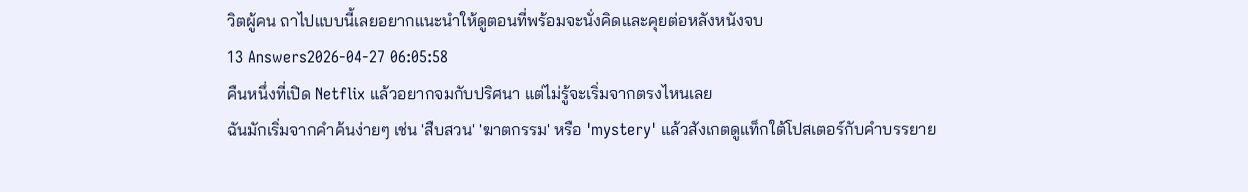วิตผู้คน ถาไปแบบนี้เลยอยากแนะนำให้ดูตอนที่พร้อมจะนั่งคิดและคุยต่อหลังหนังจบ
13 Answers2026-04-27 06:05:58
คืนหนึ่งที่เปิด Netflix แล้วอยากจมกับปริศนา แต่ไม่รู้จะเริ่มจากตรงไหนเลย
ฉันมักเริ่มจากคำค้นง่ายๆ เช่น 'สืบสวน' 'ฆาตกรรม' หรือ 'mystery' แล้วสังเกตดูแท็กใต้โปสเตอร์กับคำบรรยาย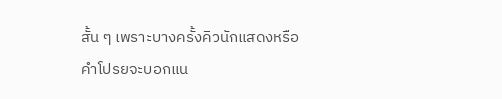สั้น ๆ เพราะบางครั้งคิวนักแสดงหรือคำโปรยจะบอกแน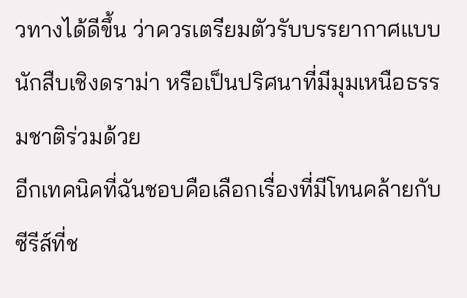วทางได้ดีขึ้น ว่าควรเตรียมตัวรับบรรยากาศแบบนักสืบเชิงดราม่า หรือเป็นปริศนาที่มีมุมเหนือธรรมชาติร่วมด้วย
อีกเทคนิคที่ฉันชอบคือเลือกเรื่องที่มีโทนคล้ายกับซีรีส์ที่ช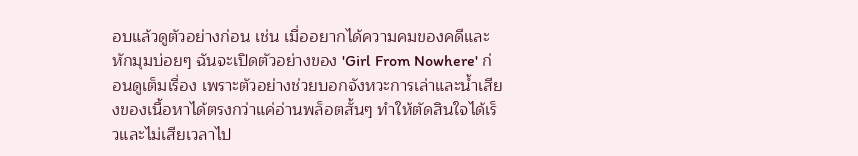อบแล้วดูตัวอย่างก่อน เช่น เมื่ออยากได้ความคมของคดีและหักมุมบ่อยๆ ฉันจะเปิดตัวอย่างของ 'Girl From Nowhere' ก่อนดูเต็มเรื่อง เพราะตัวอย่างช่วยบอกจังหวะการเล่าและน้ำเสียงของเนื้อหาได้ตรงกว่าแค่อ่านพล็อตสั้นๆ ทำให้ตัดสินใจได้เร็วและไม่เสียเวลาไป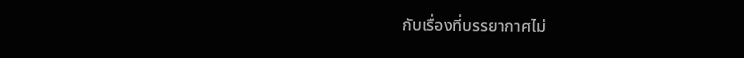กับเรื่องที่บรรยากาศไม่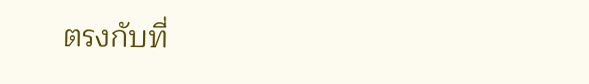ตรงกับที่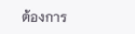ต้องการ